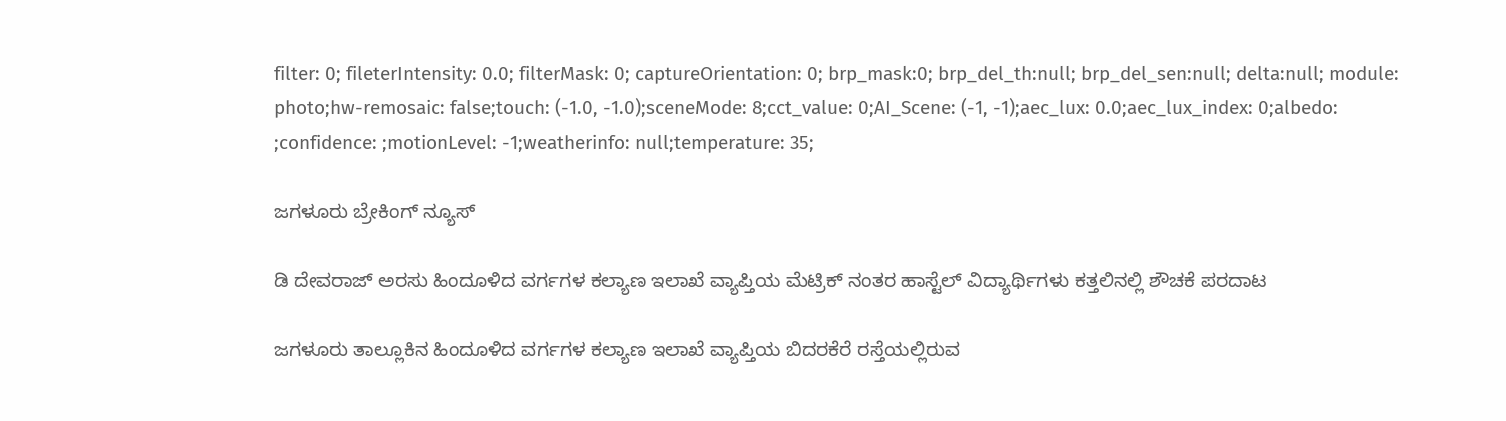filter: 0; fileterIntensity: 0.0; filterMask: 0; captureOrientation: 0; brp_mask:0; brp_del_th:null; brp_del_sen:null; delta:null; module: photo;hw-remosaic: false;touch: (-1.0, -1.0);sceneMode: 8;cct_value: 0;AI_Scene: (-1, -1);aec_lux: 0.0;aec_lux_index: 0;albedo: ;confidence: ;motionLevel: -1;weatherinfo: null;temperature: 35;

ಜಗಳೂರು ಬ್ರೇಕಿಂಗ್ ನ್ಯೂಸ್

ಡಿ ದೇವರಾಜ್ ಅರಸು ಹಿಂದೂಳಿದ ವರ್ಗಗಳ ಕಲ್ಯಾಣ ಇಲಾಖೆ ವ್ಯಾಪ್ತಿಯ ಮೆಟ್ರಿಕ್ ನಂತರ ಹಾಸ್ಟೆಲ್ ವಿದ್ಯಾರ್ಥಿಗಳು ಕತ್ತಲಿನಲ್ಲಿ ಶೌಚಕೆ ಪರದಾಟ

ಜಗಳೂರು ತಾಲ್ಲೂಕಿನ ಹಿಂದೂಳಿದ ವರ್ಗಗಳ ಕಲ್ಯಾಣ ಇಲಾಖೆ ವ್ಯಾಪ್ತಿಯ ಬಿದರಕೆರೆ ರಸ್ತೆಯಲ್ಲಿರುವ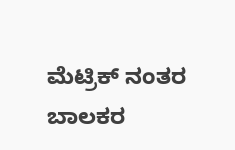ಮೆಟ್ರಿಕ್ ನಂತರ ಬಾಲಕರ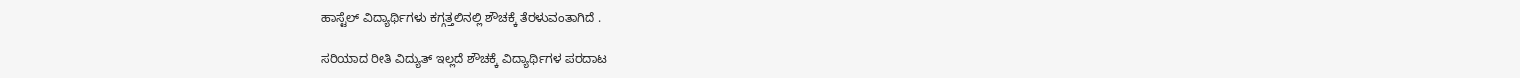ಹಾಸ್ಟೆಲ್ ವಿದ್ಯಾರ್ಥಿಗಳು ಕಗ್ಗತ್ತಲಿನಲ್ಲಿ ಶೌಚಕ್ಕೆ ತೆರಳುವಂತಾಗಿದೆ .

ಸರಿಯಾದ ರೀತಿ ವಿದ್ಯುತ್ ಇಲ್ಲದೆ ಶೌಚಕ್ಕೆ ವಿದ್ಯಾರ್ಥಿಗಳ ಪರದಾಟ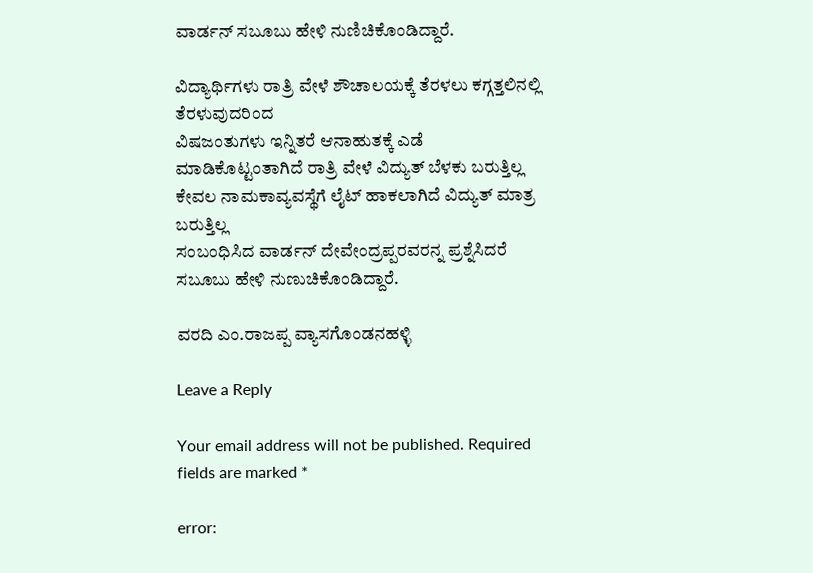ವಾರ್ಡನ್ ಸಬೂಬು ಹೇಳಿ ನುಣಿಚಿಕೊಂಡಿದ್ದಾರೆ.

ವಿದ್ಯಾರ್ಥಿಗಳು ರಾತ್ರಿ ವೇಳೆ ಶೌಚಾಲಯಕ್ಕೆ ತೆರಳಲು ಕಗ್ಗತ್ತಲಿನಲ್ಲಿ ತೆರಳುವುದರಿಂದ
ವಿಷಜಂತುಗಳು ಇನ್ನಿತರೆ ಆನಾಹುತಕ್ಕೆ ಎಡೆ ಮಾಡಿಕೊಟ್ಟಂತಾಗಿದೆ ರಾತ್ರಿ ವೇಳೆ ವಿದ್ಯುತ್ ಬೆಳಕು ಬರುತ್ತಿಲ್ಲ ಕೇವಲ ನಾಮಕಾವ್ಯವಸ್ಥೆಗೆ ಲೈಟ್ ಹಾಕಲಾಗಿದೆ ವಿದ್ಯುತ್ ಮಾತ್ರ ಬರುತ್ತಿಲ್ಲ
ಸಂಬಂಧಿಸಿದ ವಾರ್ಡನ್ ದೇವೇಂದ್ರಪ್ಪರವರನ್ನ ಪ್ರಶ್ನೆಸಿದರೆ ಸಬೂಬು ಹೇಳಿ ನುಣುಚಿಕೊಂಡಿದ್ದಾರೆ.

ವರದಿ ಎಂ.ರಾಜಪ್ಪ ವ್ಯಾಸಗೊಂಡನಹಳ್ಳಿ

Leave a Reply

Your email address will not be published. Required fields are marked *

error: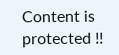Content is protected !!